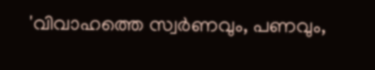'വിവാഹത്തെ സ്വര്‍ണവും, പണവും,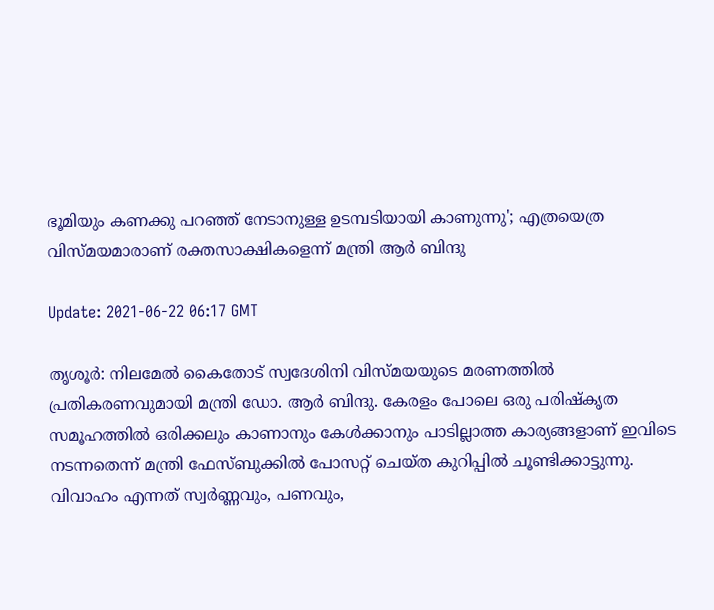ഭൂമിയും കണക്കു പറഞ്ഞ് നേടാനുള്ള ഉടമ്പടിയായി കാണുന്നു'; എത്രയെത്ര വിസ്മയമാരാണ് രക്തസാക്ഷികളെന്ന് മന്ത്രി ആര്‍ ബിന്ദു

Update: 2021-06-22 06:17 GMT

തൃശൂർ: നിലമേല്‍ കൈതോട് സ്വദേശിനി വിസ്മയയുടെ മരണത്തില്‍ പ്രതികരണവുമായി മന്ത്രി ഡോ. ആര്‍ ബിന്ദു. കേരളം പോലെ ഒരു പരിഷ്‌കൃത സമൂഹത്തില്‍ ഒരിക്കലും കാണാനും കേള്‍ക്കാനും പാടില്ലാത്ത കാര്യങ്ങളാണ് ഇവിടെ നടന്നതെന്ന് മന്ത്രി ഫേസ്ബുക്കില്‍ പോസറ്റ് ചെയ്ത കുറിപ്പില്‍ ചൂണ്ടിക്കാട്ടുന്നു. വിവാഹം എന്നത് സ്വര്‍ണ്ണവും, പണവും,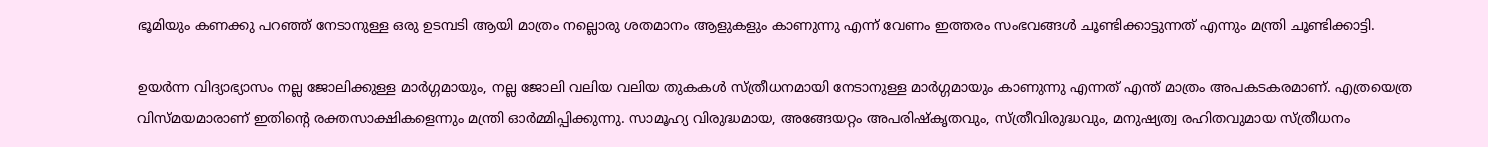ഭൂമിയും കണക്കു പറഞ്ഞ് നേടാനുള്ള ഒരു ഉടമ്പടി ആയി മാത്രം നല്ലൊരു ശതമാനം ആളുകളും കാണുന്നു എന്ന് വേണം ഇത്തരം സംഭവങ്ങള്‍ ചൂണ്ടിക്കാട്ടുന്നത് എന്നും മന്ത്രി ചൂണ്ടിക്കാട്ടി.

ഉയര്‍ന്ന വിദ്യാഭ്യാസം നല്ല ജോലിക്കുള്ള മാര്‍ഗ്ഗമായും, നല്ല ജോലി വലിയ വലിയ തുകകള്‍ സ്ത്രീധനമായി നേടാനുള്ള മാര്‍ഗ്ഗമായും കാണുന്നു എന്നത് എന്ത് മാത്രം അപകടകരമാണ്. എത്രയെത്ര വിസ്മയമാരാണ് ഇതിന്റെ രക്തസാക്ഷികളെന്നും മന്ത്രി ഓര്‍മ്മിപ്പിക്കുന്നു. സാമൂഹ്യ വിരുദ്ധമായ, അങ്ങേയറ്റം അപരിഷ്‌കൃതവും, സ്ത്രീവിരുദ്ധവും, മനുഷ്യത്വ രഹിതവുമായ സ്ത്രീധനം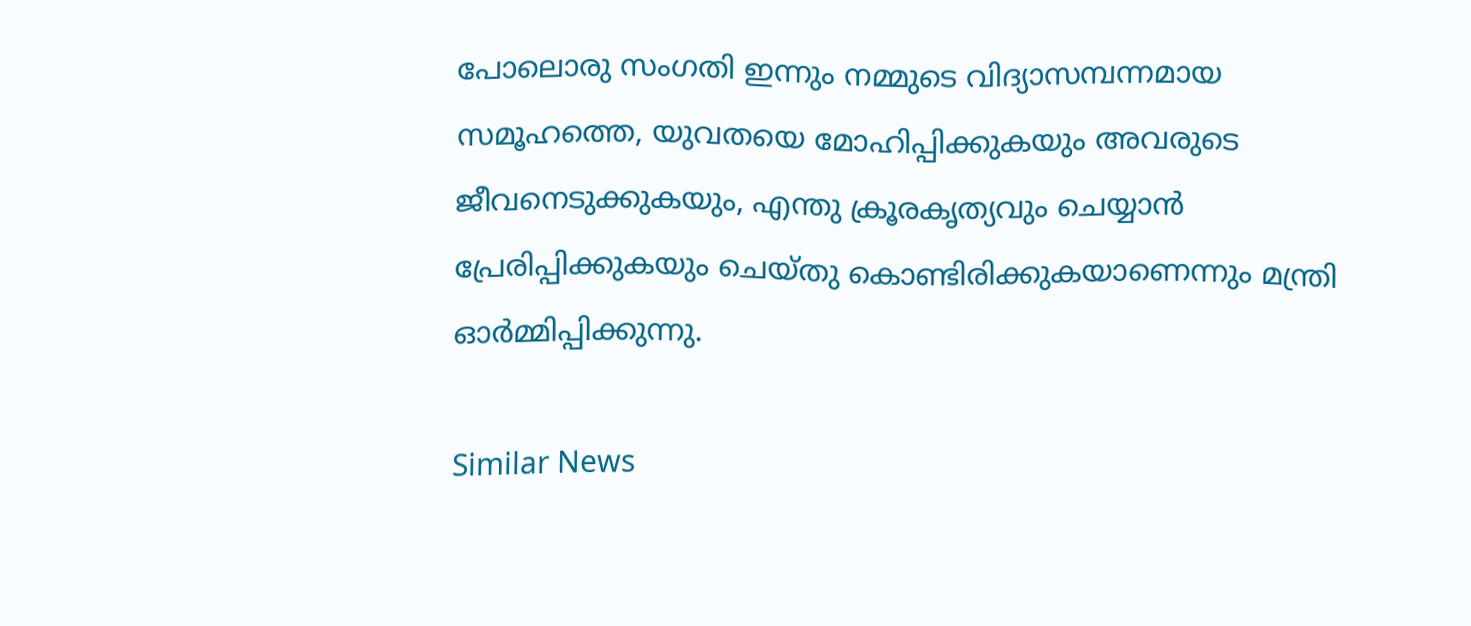പോലൊരു സംഗതി ഇന്നും നമ്മുടെ വിദ്യാസമ്പന്നമായ സമൂഹത്തെ, യുവതയെ മോഹിപ്പിക്കുകയും അവരുടെ ജീവനെടുക്കുകയും, എന്തു ക്രൂരകൃത്യവും ചെയ്യാന്‍ പ്രേരിപ്പിക്കുകയും ചെയ്തു കൊണ്ടിരിക്കുകയാണെന്നും മന്ത്രി ഓര്‍മ്മിപ്പിക്കുന്നു.

Similar News